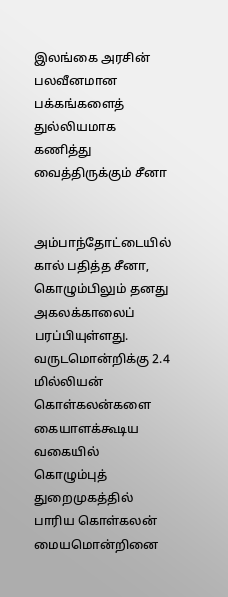இலங்கை அரசின் பலவீனமான பக்கங்களைத் துல்லியமாக கணித்து வைத்திருக்கும் சீனா


அம்பாந்தோட்டையில் கால் பதித்த சீனா, கொழும்பிலும் தனது அகலக்காலைப் பரப்பியுள்ளது. வருடமொன்றிக்கு 2.4 மில்லியன் கொள்கலன்களை கையாளக்கூடிய வகையில் கொழும்புத் துறைமுகத்தில் பாரிய கொள்கலன் மையமொன்றினை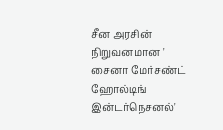சீன அரசின் நிறுவனமான ' சைனா மேர்சண்ட் ஹோல்டிங் இன்டர்நெசனல்'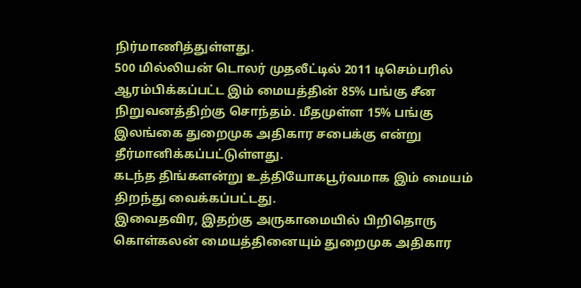நிர்மாணித்துள்ளது.
500 மில்லியன் டொலர் முதலீட்டில் 2011 டிசெம்பரில் ஆரம்பிக்கப்பட்ட இம் மையத்தின் 85% பங்கு சீன நிறுவனத்திற்கு சொந்தம். மீதமுள்ள 15% பங்கு இலங்கை துறைமுக அதிகார சபைக்கு என்று தீர்மானிக்கப்பட்டுள்ளது.
கடந்த திங்களன்று உத்தியோகபூர்வமாக இம் மையம் திறந்து வைக்கப்பட்டது.
இவைதவிர, இதற்கு அருகாமையில் பிறிதொரு கொள்கலன் மையத்தினையும் துறைமுக அதிகார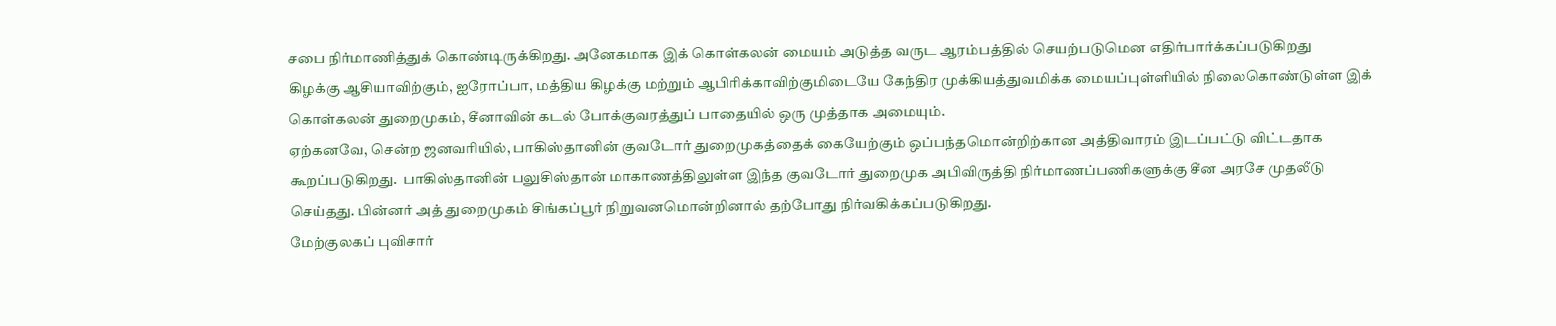சபை நிர்மாணித்துக் கொண்டிருக்கிறது. அனேகமாக இக் கொள்கலன் மையம் அடுத்த வருட ஆரம்பத்தில் செயற்படுமென எதிர்பார்க்கப்படுகிறது
கிழக்கு ஆசியாவிற்கும், ஐரோப்பா, மத்திய கிழக்கு மற்றும் ஆபிரிக்காவிற்குமிடையே கேந்திர முக்கியத்துவமிக்க மையப்புள்ளியில் நிலைகொண்டுள்ள இக் கொள்கலன் துறைமுகம், சீனாவின் கடல் போக்குவரத்துப் பாதையில் ஒரு முத்தாக அமையும்.
ஏற்கனவே, சென்ற ஜனவரியில், பாகிஸ்தானின் குவடோர் துறைமுகத்தைக் கையேற்கும் ஒப்பந்தமொன்றிற்கான அத்திவாரம் இடப்பட்டு விட்டதாக கூறப்படுகிறது.  பாகிஸ்தானின் பலுசிஸ்தான் மாகாணத்திலுள்ள இந்த குவடோர் துறைமுக அபிவிருத்தி நிர்மாணப்பணிகளுக்கு சீன அரசே முதலீடு செய்தது. பின்னர் அத் துறைமுகம் சிங்கப்பூர் நிறுவனமொன்றினால் தற்போது நிர்வகிக்கப்படுகிறது.
மேற்குலகப் புவிசார்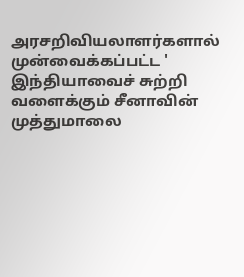அரசறிவியலாளர்களால் முன்வைக்கப்பட்ட ' இந்தியாவைச் சுற்றி வளைக்கும் சீனாவின் முத்துமாலை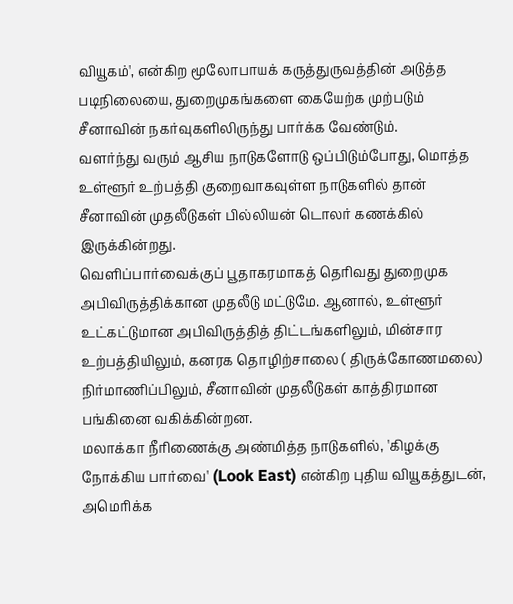வியூகம்', என்கிற மூலோபாயக் கருத்துருவத்தின் அடுத்த படிநிலையை, துறைமுகங்களை கையேற்க முற்படும் சீனாவின் நகர்வுகளிலிருந்து பார்க்க வேண்டும்.
வளர்ந்து வரும் ஆசிய நாடுகளோடு ஒப்பிடும்போது, மொத்த உள்ளூர் உற்பத்தி குறைவாகவுள்ள நாடுகளில் தான் சீனாவின் முதலீடுகள் பில்லியன் டொலர் கணக்கில் இருக்கின்றது.
வெளிப்பார்வைக்குப் பூதாகரமாகத் தெரிவது துறைமுக அபிவிருத்திக்கான முதலீடு மட்டுமே. ஆனால், உள்ளூர் உட்கட்டுமான அபிவிருத்தித் திட்டங்களிலும், மின்சார உற்பத்தியிலும், கனரக தொழிற்சாலை ( திருக்கோணமலை) நிர்மாணிப்பிலும், சீனாவின் முதலீடுகள் காத்திரமான பங்கினை வகிக்கின்றன.
மலாக்கா நீரிணைக்கு அண்மித்த நாடுகளில், 'கிழக்கு நோக்கிய பார்வை' (Look East) என்கிற புதிய வியூகத்துடன், அமெரிக்க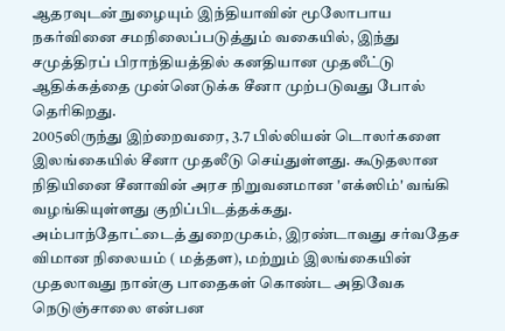ஆதரவுடன் நுழையும் இந்தியாவின் மூலோபாய நகர்வினை சமநிலைப்படுத்தும் வகையில், இந்து சமுத்திரப் பிராந்தியத்தில் கனதியான முதலீட்டு ஆதிக்கத்தை முன்னெடுக்க சீனா முற்படுவது போல் தெரிகிறது.
2005லிருந்து இற்றைவரை, 3.7 பில்லியன் டொலர்களை இலங்கையில் சீனா முதலீடு செய்துள்ளது. கூடுதலான நிதியினை சீனாவின் அரச நிறுவனமான 'எக்ஸிம்' வங்கி வழங்கியுள்ளது குறிப்பிடத்தக்கது.
அம்பாந்தோட்டைத் துறைமுகம், இரண்டாவது சர்வதேச விமான நிலையம் ( மத்தள), மற்றும் இலங்கையின் முதலாவது நான்கு பாதைகள் கொண்ட அதிவேக நெடுஞ்சாலை என்பன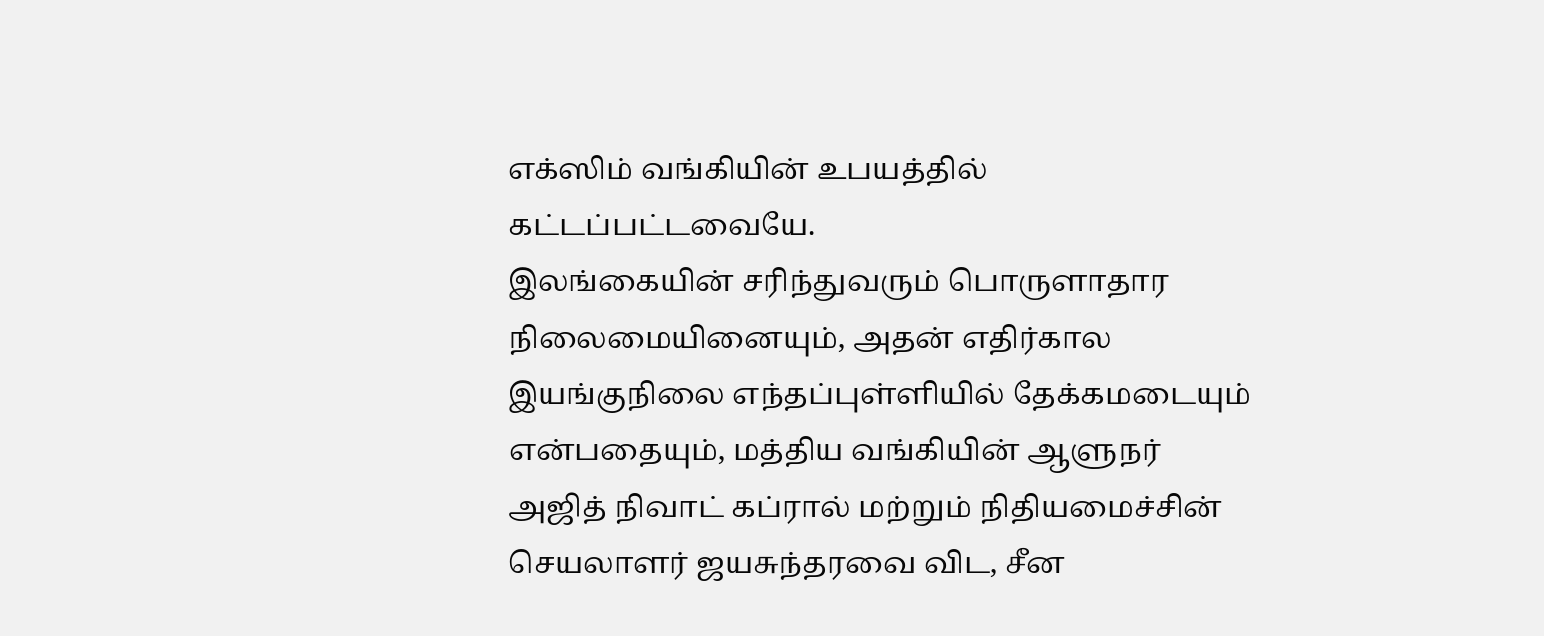எக்ஸிம் வங்கியின் உபயத்தில் கட்டப்பட்டவையே.
இலங்கையின் சரிந்துவரும் பொருளாதார நிலைமையினையும், அதன் எதிர்கால இயங்குநிலை எந்தப்புள்ளியில் தேக்கமடையும் என்பதையும், மத்திய வங்கியின் ஆளுநர் அஜித் நிவாட் கப்ரால் மற்றும் நிதியமைச்சின் செயலாளர் ஜயசுந்தரவை விட, சீன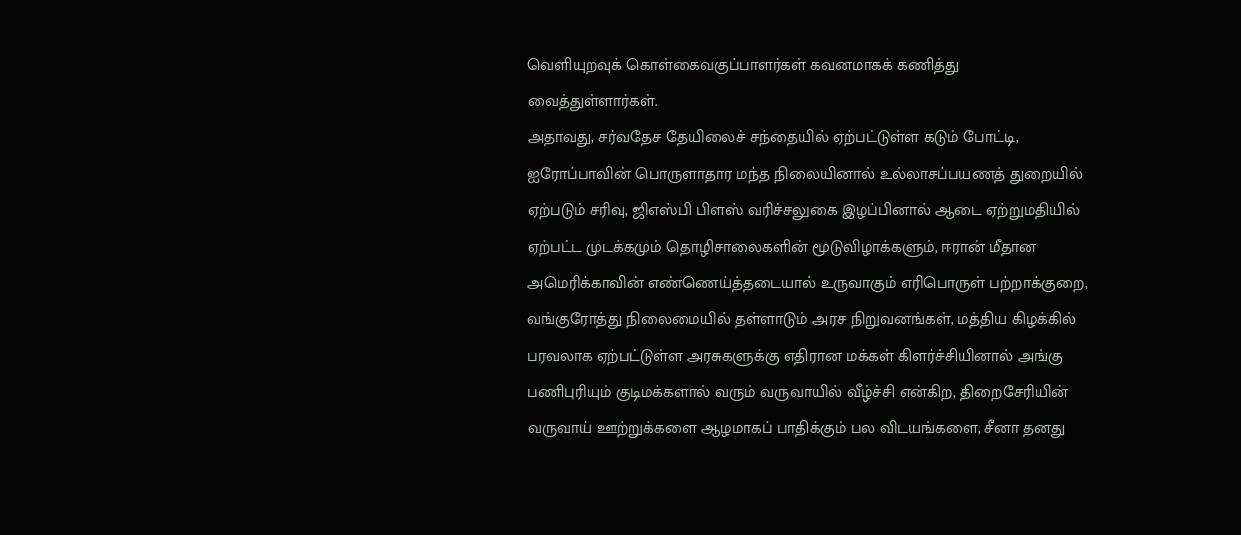வெளியுறவுக் கொள்கைவகுப்பாளர்கள் கவனமாகக் கணித்து வைத்துள்ளார்கள்.
அதாவது, சர்வதேச தேயிலைச் சந்தையில் ஏற்பட்டுள்ள கடும் போட்டி, ஐரோப்பாவின் பொருளாதார மந்த நிலையினால் உல்லாசப்பயணத் துறையில் ஏற்படும் சரிவு, ஜிஎஸ்பி பிளஸ் வரிச்சலுகை இழப்பினால் ஆடை ஏற்றுமதியில் ஏற்பட்ட முடக்கமும் தொழிசாலைகளின் மூடுவிழாக்களும், ஈரான் மீதான அமெரிக்காவின் எண்ணெய்த்தடையால் உருவாகும் எரிபொருள் பற்றாக்குறை, வங்குரோத்து நிலைமையில் தள்ளாடும் அரச நிறுவனங்கள், மத்திய கிழக்கில் பரவலாக ஏற்பட்டுள்ள அரசுகளுக்கு எதிரான மக்கள் கிளர்ச்சியினால் அங்கு பணிபுரியும் குடிமக்களால் வரும் வருவாயில் வீழ்ச்சி என்கிற, திறைசேரியின் வருவாய் ஊற்றுக்களை ஆழமாகப் பாதிக்கும் பல விடயங்களை, சீனா தனது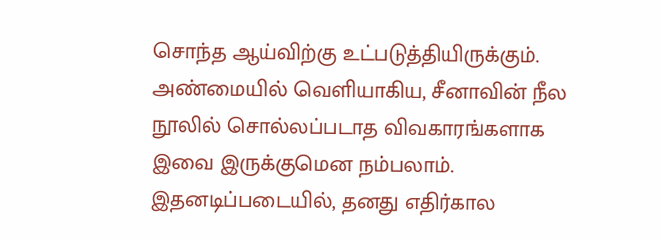சொந்த ஆய்விற்கு உட்படுத்தியிருக்கும்.
அண்மையில் வெளியாகிய, சீனாவின் நீல நூலில் சொல்லப்படாத விவகாரங்களாக இவை இருக்குமென நம்பலாம். இதனடிப்படையில், தனது எதிர்கால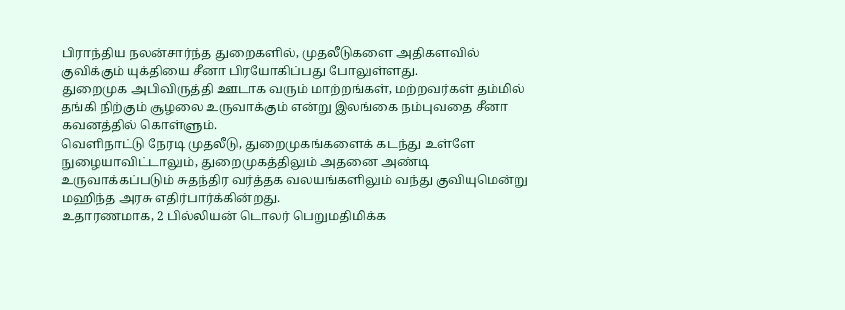பிராந்திய நலன்சார்ந்த துறைகளில், முதலீடுகளை அதிகளவில் குவிக்கும் யுக்தியை சீனா பிரயோகிப்பது போலுள்ளது.
துறைமுக அபிவிருத்தி ஊடாக வரும் மாற்றங்கள், மற்றவர்கள் தம்மில் தங்கி நிற்கும் சூழலை உருவாக்கும் என்று இலங்கை நம்புவதை சீனா கவனத்தில் கொள்ளும்.
வெளிநாட்டு நேரடி முதலீடு, துறைமுகங்களைக் கடந்து உள்ளே நுழையாவிட்டாலும், துறைமுகத்திலும் அதனை அண்டி உருவாக்கப்படும் சுதந்திர வர்த்தக வலயங்களிலும் வந்து குவியுமென்று மஹிந்த அரசு எதிர்பார்க்கின்றது.
உதாரணமாக, 2 பில்லியன் டொலர் பெறுமதிமிக்க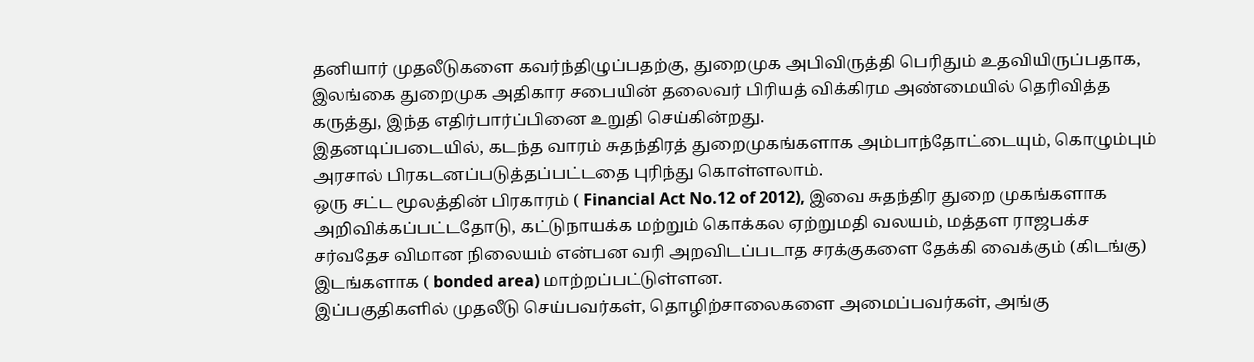தனியார் முதலீடுகளை கவர்ந்திழுப்பதற்கு, துறைமுக அபிவிருத்தி பெரிதும் உதவியிருப்பதாக, இலங்கை துறைமுக அதிகார சபையின் தலைவர் பிரியத் விக்கிரம அண்மையில் தெரிவித்த கருத்து, இந்த எதிர்பார்ப்பினை உறுதி செய்கின்றது.
இதனடிப்படையில், கடந்த வாரம் சுதந்திரத் துறைமுகங்களாக அம்பாந்தோட்டையும், கொழும்பும் அரசால் பிரகடனப்படுத்தப்பட்டதை புரிந்து கொள்ளலாம்.
ஒரு சட்ட மூலத்தின் பிரகாரம் ( Financial Act No.12 of 2012), இவை சுதந்திர துறை முகங்களாக அறிவிக்கப்பட்டதோடு, கட்டுநாயக்க மற்றும் கொக்கல ஏற்றுமதி வலயம், மத்தள ராஜபக்ச சர்வதேச விமான நிலையம் என்பன வரி அறவிடப்படாத சரக்குகளை தேக்கி வைக்கும் (கிடங்கு) இடங்களாக ( bonded area) மாற்றப்பட்டுள்ளன.
இப்பகுதிகளில் முதலீடு செய்பவர்கள், தொழிற்சாலைகளை அமைப்பவர்கள், அங்கு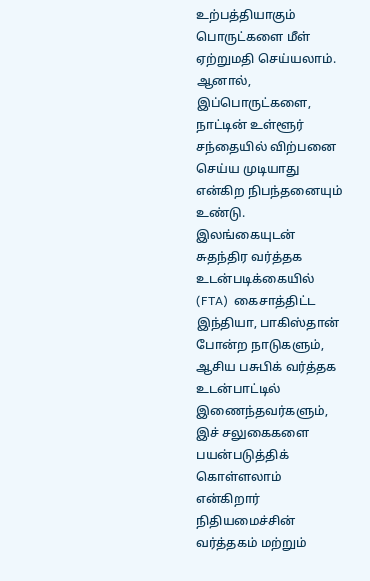உற்பத்தியாகும் பொருட்களை மீள் ஏற்றுமதி செய்யலாம். ஆனால், இப்பொருட்களை, நாட்டின் உள்ளூர் சந்தையில் விற்பனை செய்ய முடியாது என்கிற நிபந்தனையும் உண்டு.
இலங்கையுடன் சுதந்திர வர்த்தக உடன்படிக்கையில் (FTA)  கைசாத்திட்ட இந்தியா, பாகிஸ்தான் போன்ற நாடுகளும், ஆசிய பசுபிக் வர்த்தக உடன்பாட்டில் இணைந்தவர்களும், இச் சலுகைகளை பயன்படுத்திக் கொள்ளலாம் என்கிறார் நிதியமைச்சின் வர்த்தகம் மற்றும்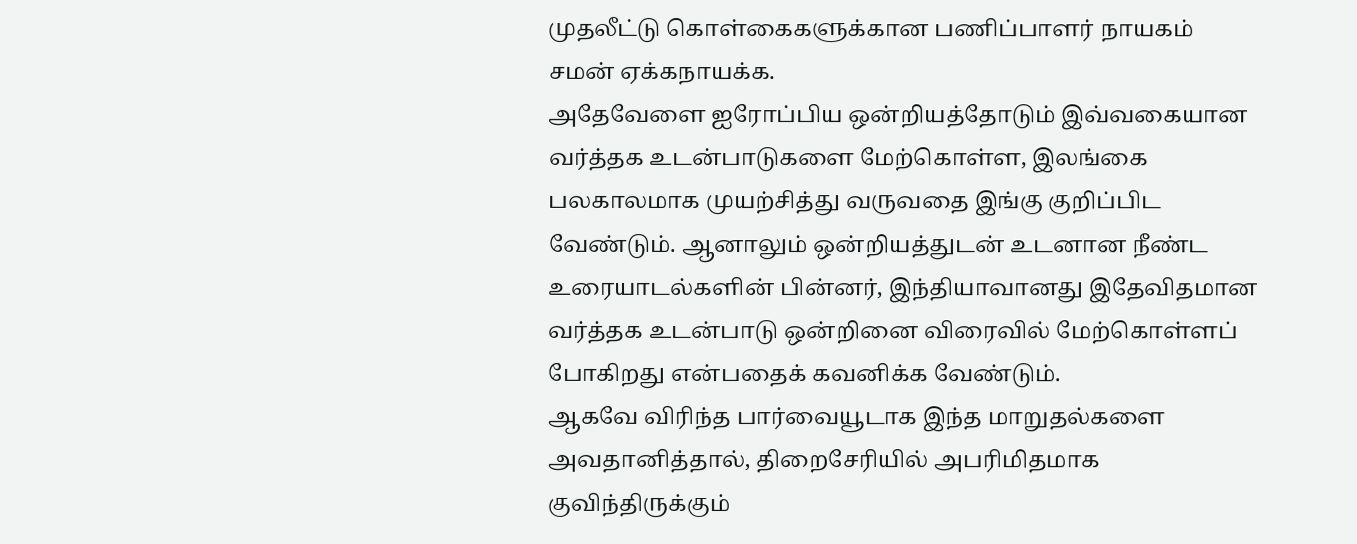முதலீட்டு கொள்கைகளுக்கான பணிப்பாளர் நாயகம் சமன் ஏக்கநாயக்க.
அதேவேளை ஐரோப்பிய ஒன்றியத்தோடும் இவ்வகையான வர்த்தக உடன்பாடுகளை மேற்கொள்ள, இலங்கை பலகாலமாக முயற்சித்து வருவதை இங்கு குறிப்பிட வேண்டும். ஆனாலும் ஒன்றியத்துடன் உடனான நீண்ட உரையாடல்களின் பின்னர், இந்தியாவானது இதேவிதமான வர்த்தக உடன்பாடு ஒன்றினை விரைவில் மேற்கொள்ளப் போகிறது என்பதைக் கவனிக்க வேண்டும்.
ஆகவே விரிந்த பார்வையூடாக இந்த மாறுதல்களை அவதானித்தால், திறைசேரியில் அபரிமிதமாக குவிந்திருக்கும்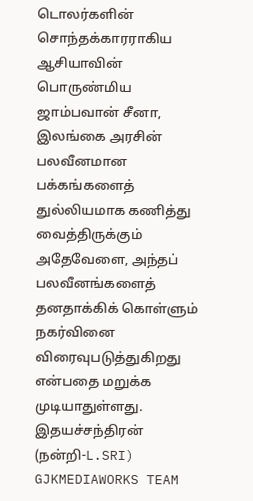டொலர்களின் சொந்தக்காரராகிய ஆசியாவின் பொருண்மிய ஜாம்பவான் சீனா, இலங்கை அரசின் பலவீனமான பக்கங்களைத் துல்லியமாக கணித்து வைத்திருக்கும் அதேவேளை, அந்தப் பலவீனங்களைத் தனதாக்கிக் கொள்ளும் நகர்வினை விரைவுபடுத்துகிறது என்பதை மறுக்க முடியாதுள்ளது.
இதயச்சந்திரன்
(நன்றி-L.SRI) GJKMEDIAWORKS TEAM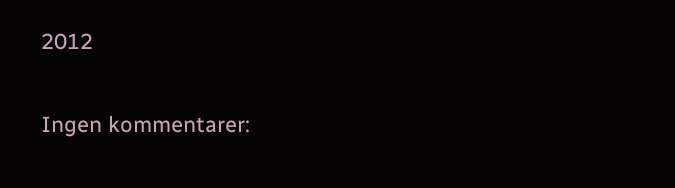2012

Ingen kommentarer: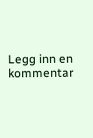Legg inn en kommentar